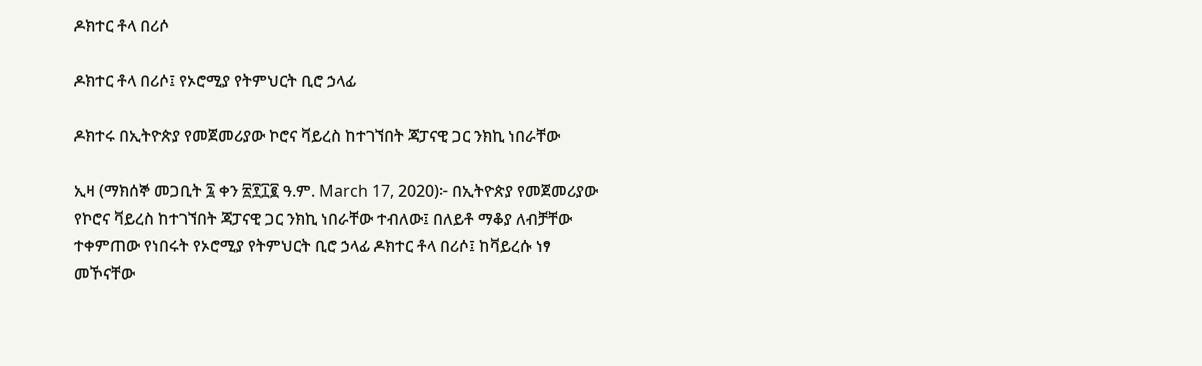ዶክተር ቶላ በሪሶ

ዶክተር ቶላ በሪሶ፤ የኦሮሚያ የትምህርት ቢሮ ኃላፊ

ዶክተሩ በኢትዮጵያ የመጀመሪያው ኮሮና ቫይረስ ከተገኘበት ጃፓናዊ ጋር ንክኪ ነበራቸው

ኢዛ (ማክሰኞ መጋቢት ፯ ቀን ፳፻፲፪ ዓ.ም. March 17, 2020)፦ በኢትዮጵያ የመጀመሪያው የኮሮና ቫይረስ ከተገኘበት ጃፓናዊ ጋር ንክኪ ነበራቸው ተብለው፤ በለይቶ ማቆያ ለብቻቸው ተቀምጠው የነበሩት የኦሮሚያ የትምህርት ቢሮ ኃላፊ ዶክተር ቶላ በሪሶ፤ ከቫይረሱ ነፃ መኾናቸው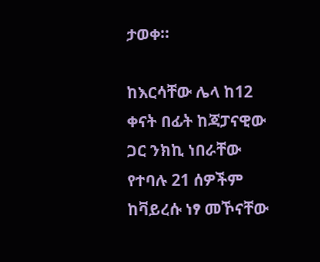ታወቀ።

ከእርሳቸው ሌላ ከ12 ቀናት በፊት ከጃፓናዊው ጋር ንክኪ ነበራቸው የተባሉ 21 ሰዎችም ከቫይረሱ ነፃ መኾናቸው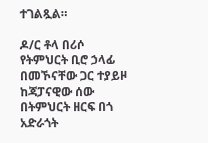ተገልጿል።

ዶ/ር ቶላ በሪሶ የትምህርት ቢሮ ኃላፊ በመኾናቸው ጋር ተያይዞ ከጃፓናዊው ሰው በትምህርት ዘርፍ በጎ አድራጎት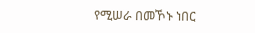የሚሠራ በመኾኑ ነበር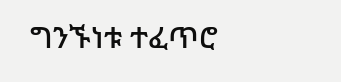ግንኙነቱ ተፈጥሮ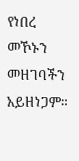የነበረ መኾኑን መዘገባችን አይዘነጋም።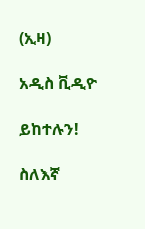(ኢዛ)

አዲስ ቪዲዮ

ይከተሉን!

ስለእኛ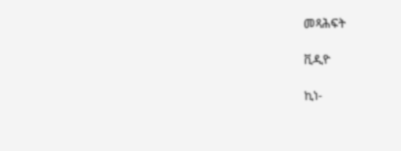መጻሕፍት

ቪዲዮ

ኪነ-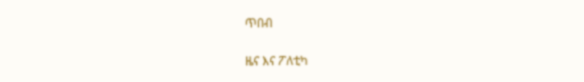ጥበብ

ዜና እና ፖለቲካ